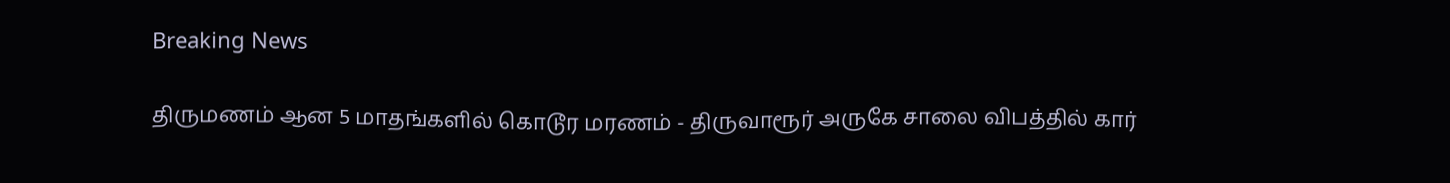Breaking News

திருமணம் ஆன 5 மாதங்களில் கொடூர மரணம் - திருவாரூர் அருகே சாலை விபத்தில் கார்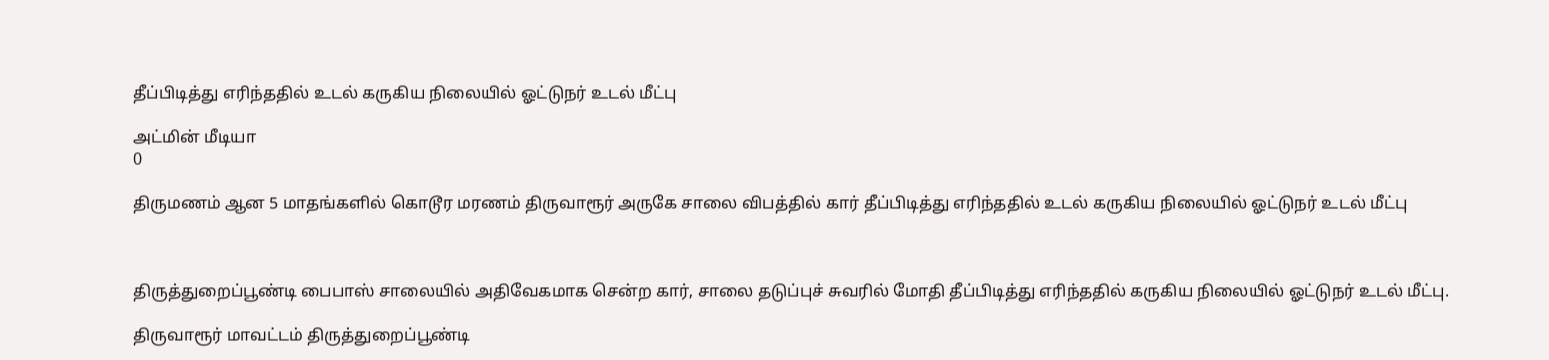தீப்பிடித்து எரிந்ததில் உடல் கருகிய நிலையில் ஓட்டுநர் உடல் மீட்பு

அட்மின் மீடியா
0

திருமணம் ஆன 5 மாதங்களில் கொடூர மரணம் திருவாரூர் அருகே சாலை விபத்தில் கார் தீப்பிடித்து எரிந்ததில் உடல் கருகிய நிலையில் ஓட்டுநர் உடல் மீட்பு



திருத்துறைப்பூண்டி பைபாஸ் சாலையில் அதிவேகமாக சென்ற கார், சாலை தடுப்புச் சுவரில் மோதி தீப்பிடித்து எரிந்ததில் கருகிய நிலையில் ஓட்டுநர் உடல் மீட்பு.

திருவாரூர் மாவட்டம் திருத்துறைப்பூண்டி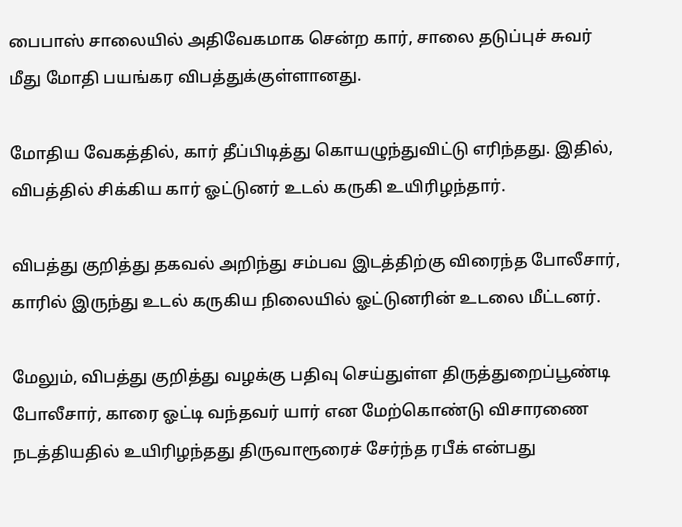பைபாஸ் சாலையில் அதிவேகமாக சென்ற கார், சாலை தடுப்புச் சுவர் மீது மோதி பயங்கர விபத்துக்குள்ளானது.

மோதிய வேகத்தில், கார் தீப்பிடித்து கொயழுந்துவிட்டு எரிந்தது. இதில், விபத்தில் சிக்கிய கார் ஓட்டுனர் உடல் கருகி உயிரிழந்தார்.

விபத்து குறித்து தகவல் அறிந்து சம்பவ இடத்திற்கு விரைந்த போலீசார், காரில் இருந்து உடல் கருகிய நிலையில் ஓட்டுனரின் உடலை மீட்டனர்.

மேலும், விபத்து குறித்து வழக்கு பதிவு செய்துள்ள திருத்துறைப்பூண்டி போலீசார், காரை ஓட்டி வந்தவர் யார் என மேற்கொண்டு விசாரணை நடத்தியதில் உயிரிழந்தது திருவாரூரைச் சேர்ந்த ரபீக் என்பது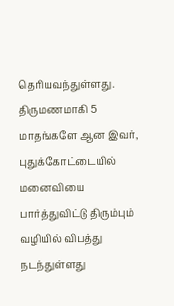தெரியவந்துள்ளது. திருமணமாகி 5 மாதங்களே ஆன இவர், புதுக்கோட்டையில் மனைவியை பார்த்துவிட்டு திரும்பும் வழியில் விபத்து நடந்துள்ளது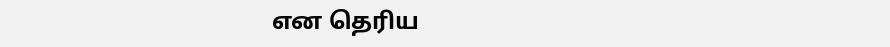என தெரிய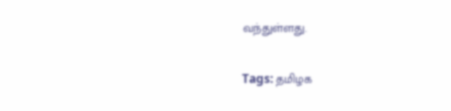வந்துள்ளது.

Tags: தமிழக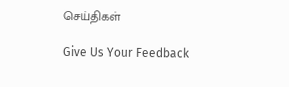செய்திகள்

Give Us Your Feedback